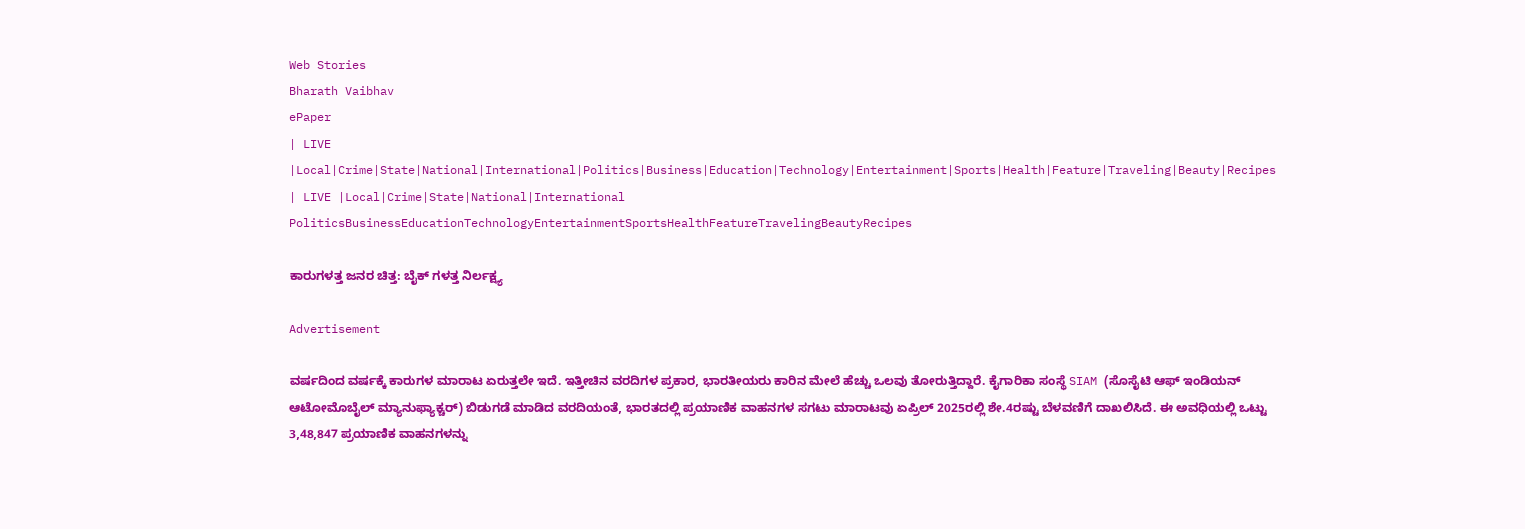Web Stories
Bharath Vaibhav
ePaper
| LIVE |Local|Crime|State|National|International|Politics|Business|Education|Technology|Entertainment|Sports|Health|Feature|Traveling|Beauty|Recipes
| LIVE |Local|Crime|State|National|International
PoliticsBusinessEducationTechnologyEntertainmentSportsHealthFeatureTravelingBeautyRecipes

ಕಾರುಗಳತ್ತ ಜನರ ಚಿತ್ತ: ಬೈಕ್ ಗಳತ್ತ ನಿರ್ಲಕ್ಷ್ಯ

Advertisement

ವರ್ಷದಿಂದ ವರ್ಷಕ್ಕೆ ಕಾರುಗಳ ಮಾರಾಟ ಏರುತ್ತಲೇ ಇದೆ. ಇತ್ತೀಚಿನ ವರದಿಗಳ ಪ್ರಕಾರ, ಭಾರತೀಯರು ಕಾರಿನ ಮೇಲೆ ಹೆಚ್ಚು ಒಲವು ತೋರುತ್ತಿದ್ದಾರೆ. ಕೈಗಾರಿಕಾ ಸಂಸ್ಥೆ SIAM (ಸೊಸೈಟಿ ಆಫ್ ಇಂಡಿಯನ್ ಆಟೋಮೊಬೈಲ್ ಮ್ಯಾನುಫ್ಯಾಕ್ಚರ್) ಬಿಡುಗಡೆ ಮಾಡಿದ ವರದಿಯಂತೆ, ಭಾರತದಲ್ಲಿ ಪ್ರಯಾಣಿಕ ವಾಹನಗಳ ಸಗಟು ಮಾರಾಟವು ಏಪ್ರಿಲ್ 2025ರಲ್ಲಿ ಶೇ.4ರಷ್ಟು ಬೆಳವಣಿಗೆ ದಾಖಲಿಸಿದೆ. ಈ ಅವಧಿಯಲ್ಲಿ ಒಟ್ಟು 3,48,847 ಪ್ರಯಾಣಿಕ ವಾಹನಗಳನ್ನು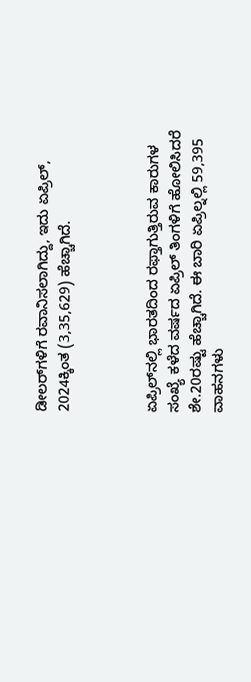ಡೀಲರ್‌ಗಳಿಗೆ ರವಾನಿಸಲಾಗಿದ್ದು, ಇದು ಏಪ್ರಿಲ್, 2024ಕ್ಕಿಂತ (3,35,629) ಹೆಚ್ಚಾಗಿದೆ.



ಏಪ್ರಿಲ್‌ನಲ್ಲಿ ಭಾರತದಿಂದ ರಫ್ತಾಗುತ್ತಿರುವ ಕಾರುಗಳ ಸಂಖ್ಯೆ ಕಳೆದ ವರ್ಷದ ಏಪ್ರಿಲ್ ತಿಂಗಳಿಗೆ ಹೋಲಿಸಿದರೆ ಶೇ.20ರಷ್ಟು ಹೆಚ್ಚಾಗಿದೆ. ಈ ಬಾರಿ ಏಪ್ರಿಲ್ನಲ್ಲಿ 59,395 ವಾಹನಗಳು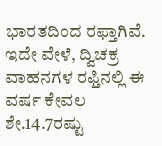ಭಾರತದಿಂದ ರಫ್ತಾಗಿವೆ. ಇದೇ ವೇಳೆ, ದ್ವಿಚಕ್ರ ವಾಹನಗಳ ರಫ್ತಿನಲ್ಲಿ ಈ ವರ್ಷ ಕೇವಲ ಶೇ.14.7ರಷ್ಟು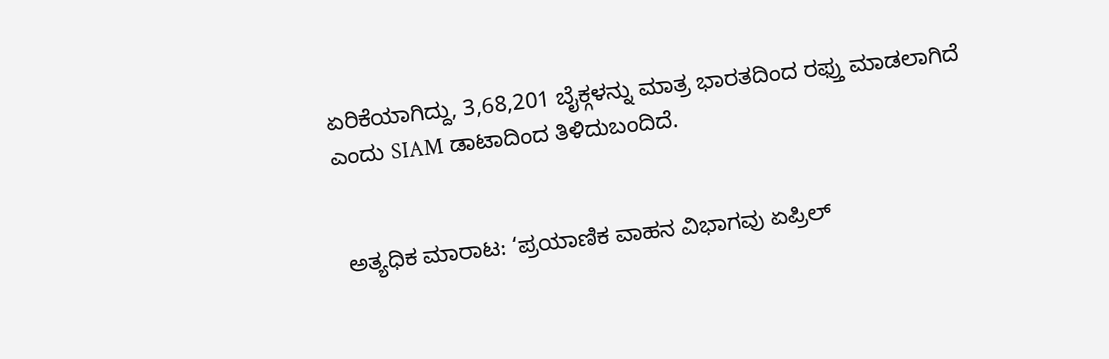ಏರಿಕೆಯಾಗಿದ್ದು, 3,68,201 ಬೈಕ್ಗಳನ್ನು ಮಾತ್ರ ಭಾರತದಿಂದ ರಫ್ತು ಮಾಡಲಾಗಿದೆ ಎಂದು SIAM ಡಾಟಾದಿಂದ ತಿಳಿದುಬಂದಿದೆ.


 ಅತ್ಯಧಿಕ ಮಾರಾಟ: ‘ಪ್ರಯಾಣಿಕ ವಾಹನ ವಿಭಾಗವು ಏಪ್ರಿಲ್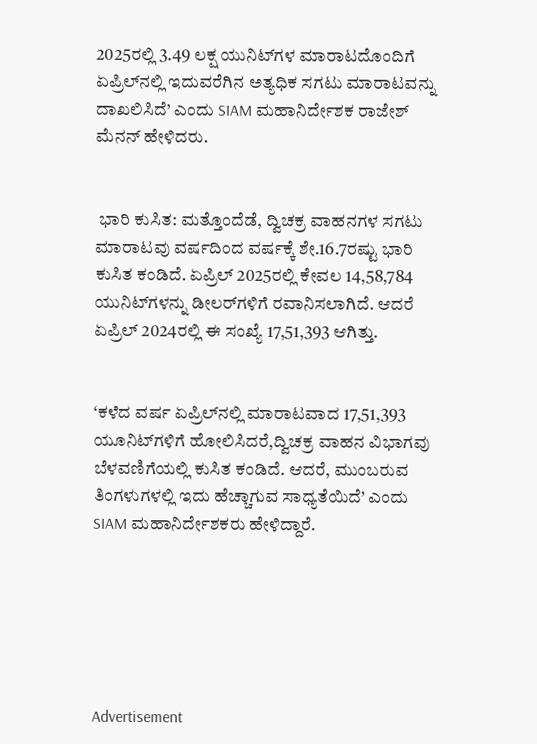2025ರಲ್ಲಿ 3.49 ಲಕ್ಷ ಯುನಿಟ್‌ಗಳ ಮಾರಾಟದೊಂದಿಗೆ ಏಪ್ರಿಲ್‌ನಲ್ಲಿ ಇದುವರೆಗಿನ ಅತ್ಯಧಿಕ ಸಗಟು ಮಾರಾಟವನ್ನು ದಾಖಲಿಸಿದೆ’ ಎಂದು SIAM ಮಹಾನಿರ್ದೇಶಕ ರಾಜೇಶ್ ಮೆನನ್ ಹೇಳಿದರು.


 ಭಾರಿ ಕುಸಿತ: ಮತ್ತೊಂದೆಡೆ, ದ್ವಿಚಕ್ರ ವಾಹನಗಳ ಸಗಟು ಮಾರಾಟವು ವರ್ಷದಿಂದ ವರ್ಷಕ್ಕೆ ಶೇ.16.7ರಷ್ಟು ಭಾರಿ ಕುಸಿತ ಕಂಡಿದೆ. ಏಪ್ರಿಲ್ 2025ರಲ್ಲಿ ಕೇವಲ 14,58,784 ಯುನಿಟ್‌ಗಳನ್ನು ಡೀಲರ್‌ಗಳಿಗೆ ರವಾನಿಸಲಾಗಿದೆ. ಆದರೆ ಏಪ್ರಿಲ್ 2024ರಲ್ಲಿ ಈ ಸಂಖ್ಯೆ 17,51,393 ಆಗಿತ್ತು.


‘ಕಳೆದ ವರ್ಷ ಏಪ್ರಿಲ್‌ನಲ್ಲಿ ಮಾರಾಟವಾದ 17,51,393 ಯೂನಿಟ್‌ಗಳಿಗೆ ಹೋಲಿಸಿದರೆ,ದ್ವಿಚಕ್ರ ವಾಹನ ವಿಭಾಗವು ಬೆಳವಣಿಗೆಯಲ್ಲಿ ಕುಸಿತ ಕಂಡಿದೆ. ಆದರೆ, ಮುಂಬರುವ ತಿಂಗಳುಗಳಲ್ಲಿ ಇದು ಹೆಚ್ಚಾಗುವ ಸಾಧ್ಯತೆಯಿದೆ’ ಎಂದು SIAM ಮಹಾನಿರ್ದೇಶಕರು ಹೇಳಿದ್ದಾರೆ.






Advertisement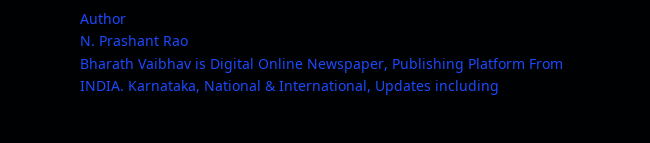Author
N. Prashant Rao
Bharath Vaibhav is Digital Online Newspaper, Publishing Platform From INDIA. Karnataka, National & International, Updates including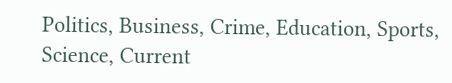Politics, Business, Crime, Education, Sports, Science, Current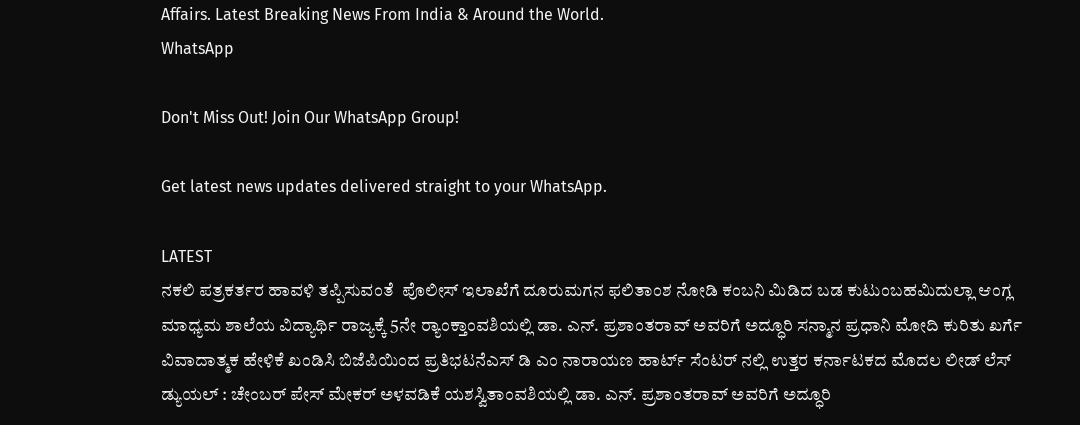Affairs. Latest Breaking News From India & Around the World.
WhatsApp

Don't Miss Out! Join Our WhatsApp Group!

Get latest news updates delivered straight to your WhatsApp.

LATEST
ನಕಲಿ ಪತ್ರಕರ್ತರ ಹಾವಳಿ ತಪ್ಪಿಸುವಂತೆ  ಪೊಲೀಸ್ ಇಲಾಖೆಗೆ ದೂರುಮಗನ ಫಲಿತಾಂಶ ನೋಡಿ ಕಂಬನಿ ಮಿಡಿದ ಬಡ ಕುಟುಂಬಹಮಿದುಲ್ಲಾ ಆಂಗ್ಲ ಮಾಧ್ಯಮ ಶಾಲೆಯ ವಿದ್ಯಾರ್ಥಿ ರಾಜ್ಯಕ್ಕೆ 5ನೇ ರ್‍ಯಾಂಕ್ತಾಂವಶಿಯಲ್ಲಿ ಡಾ. ಎನ್. ಪ್ರಶಾಂತರಾವ್ ಅವರಿಗೆ ಅದ್ಧೂರಿ ಸನ್ಮಾನ ಪ್ರಧಾನಿ ಮೋದಿ ಕುರಿತು ಖರ್ಗೆ ವಿವಾದಾತ್ಮಕ ಹೇಳಿಕೆ ಖಂಡಿಸಿ ಬಿಜೆಪಿಯಿಂದ ಪ್ರತಿಭಟನೆಎಸ್ ಡಿ ಎಂ ನಾರಾಯಣ ಹಾರ್ಟ್ ಸೆಂಟರ್ ನಲ್ಲಿ ಉತ್ತರ ಕರ್ನಾಟಕದ ಮೊದಲ ಲೀಡ್ ಲೆಸ್ ಡ್ಯುಯಲ್ : ಚೇಂಬರ್ ಪೇಸ್ ಮೇಕರ್ ಅಳವಡಿಕೆ ಯಶಸ್ವಿತಾಂವಶಿಯಲ್ಲಿ ಡಾ. ಎನ್. ಪ್ರಶಾಂತರಾವ್ ಅವರಿಗೆ ಅದ್ಧೂರಿ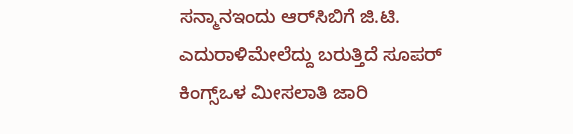ಸನ್ಮಾನಇಂದು ಆರ್‌ಸಿಬಿಗೆ ಜಿ.ಟಿ. ಎದುರಾಳಿಮೇಲೆದ್ದು ಬರುತ್ತಿದೆ ಸೂಪರ್ ಕಿಂಗ್ಸ್ಒಳ ಮೀಸಲಾತಿ ಜಾರಿ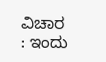ವಿಚಾರ : ಇಂದು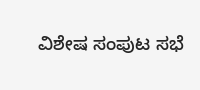ವಿಶೇಷ ಸಂಪುಟ ಸಭೆ